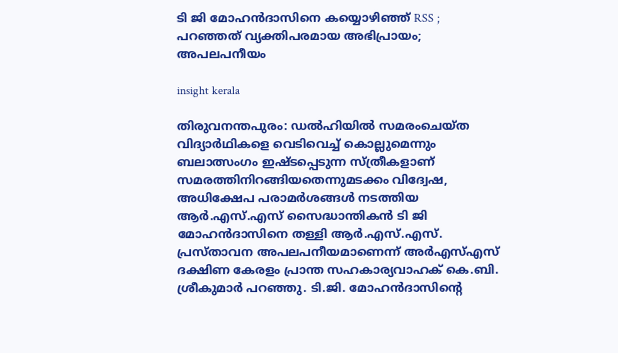ടി ജി മോഹൻദാസിനെ കയ്യൊഴിഞ്ഞ് RSS ; പറഞ്ഞത് വ്യക്തിപരമായ അഭിപ്രായം; അപലപനീയം

insight kerala

തിരുവനന്തപുരം: ഡൽഹിയിൽ സമരംചെയ്ത വിദ്യാർഥികളെ വെടിവെച്ച് കൊല്ലുമെന്നും ബലാത്സംഗം ഇഷ്ടപ്പെടുന്ന സ്ത്രീകളാണ് സമരത്തിനിറങ്ങിയതെന്നുമടക്കം വിദ്വേഷ, അധിക്ഷേപ പരാമർശങ്ങൾ നടത്തിയ ആർ.എസ്.എസ് സൈദ്ധാന്തികൻ ടി ജി മോഹൻദാസിനെ തള്ളി ആർ.എസ്.എസ്. പ്രസ്താവന അപലപനീയമാണെന്ന് അർഎസ്എസ് ദക്ഷിണ കേരളം പ്രാന്ത സഹകാര്യവാഹക് കെ.ബി. ശ്രീകുമാർ പറഞ്ഞു. ടി.ജി. മോഹൻദാസിന്റെ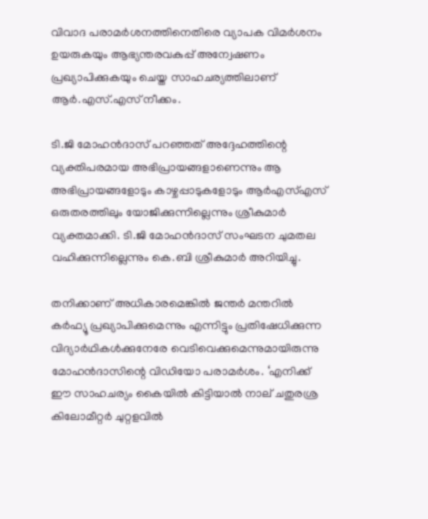വിവാദ പരാമർശനത്തിനെതിരെ വ്യാപക വിമർശനം ഉയരുകയും ആഭ്യന്തരവകുപ്പ് അന്വേഷണം പ്രഖ്യാപിക്കുകയും ചെയ്ത സാഹചര്യത്തിലാണ് ആർ.എസ്.എസ് നീക്കം.

ടി.ജി മോഹൻദാസ് പറഞ്ഞത് അദ്ദേഹത്തിന്റെ വ്യക്തിപരമായ അഭിപ്രായങ്ങളാണെന്നും ആ അഭിപ്രായങ്ങളോടും കാഴ്ചപ്പാടുകളോടും ആർഎസ്എസ് ഒരുതരത്തിലും യോജിക്കുന്നില്ലെന്നും ശ്രീകുമാർ വ്യക്തമാക്കി. ടി.ജി മോഹൻദാസ് സംഘടന ചുമതല വഹിക്കുന്നില്ലെന്നും കെ.ബി ശ്രീകുമാർ അറിയിച്ചു.

തനിക്കാണ് അധികാരമെങ്കിൽ ജന്തർ മന്തറിൽ കർഫ്യൂ പ്രഖ്യാപിക്കുമെന്നും എന്നിട്ടും പ്രതിഷേധിക്കുന്ന വിദ്യാർഥികൾക്കുനേരേ വെടിവെക്കുമെന്നുമായിരുന്നു മോഹൻദാസിന്റെ വിഡിയോ പരാമർശം. ‘എനിക്ക് ഈ സാഹചര്യം കൈയിൽ കിട്ടിയാൽ നാല് ചതുരശ്ര കിലോമീറ്റർ ചുറ്റളവിൽ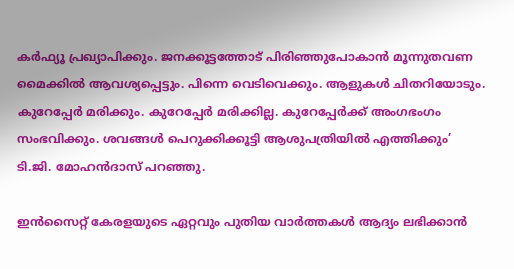കർഫ്യൂ പ്രഖ്യാപിക്കും. ജനക്കൂട്ടത്തോട് പിരിഞ്ഞുപോകാൻ മൂന്നുതവണ മൈക്കിൽ ആവശ്യപ്പെട്ടും. പിന്നെ വെടിവെക്കും. ആളുകൾ ചിതറിയോടും. കുറേപ്പേർ മരിക്കും. കുറേപ്പേർ മരിക്കില്ല. കുറേപ്പേർക്ക് അംഗഭംഗം സംഭവിക്കും. ശവങ്ങൾ പെറുക്കിക്കൂട്ടി ആശുപത്രിയിൽ എത്തിക്കും’ ടി.ജി. മോഹൻദാസ് പറഞ്ഞു.

ഇൻസൈറ്റ് കേരളയുടെ ഏറ്റവും പുതിയ വാർത്തകൾ ആദ്യം ലഭിക്കാൻ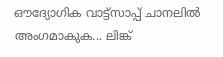ഔദ്യോഗിക വാട്ട്‌സാപ്പ് ചാനലിൽ അംഗമാകുക... ലിങ്ക്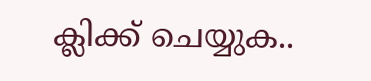ക്ലിക്ക് ചെയ്യുക..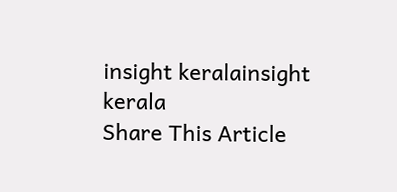insight keralainsight kerala
Share This Article